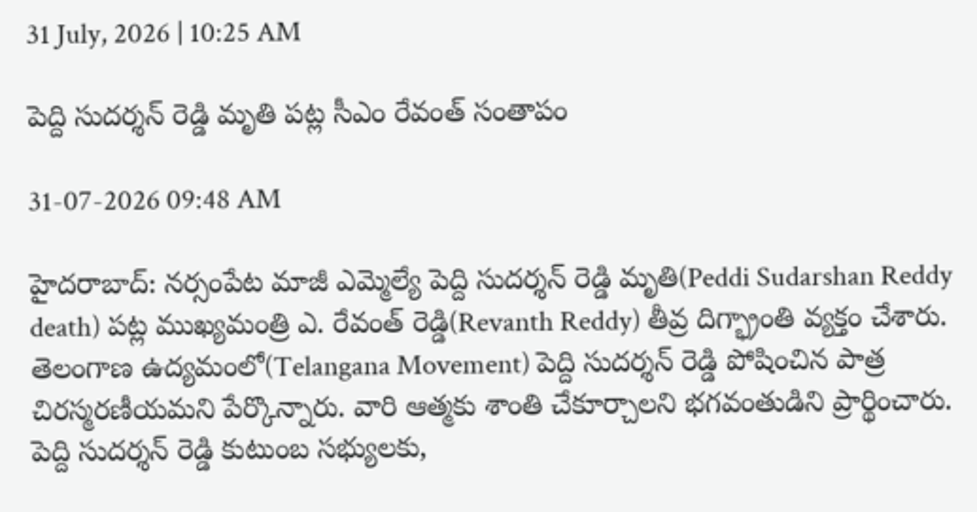31 July, 2026 | 10:25 AM

పెద్ది సుదర్శన్ రెడ్డి మృతి పట్ల సీఎం రేవంత్ సంతాపం

31-07-2026 09:48 AM

హైదరాబాద్: నర్సంపేట మాజీ ఎమ్మెల్యే పెద్ది సుదర్శన్ రెడ్డి మృతి(Peddi Sudarshan Reddy death) పట్ల ముఖ్యమంత్రి ఎ. రేవంత్ రెడ్డి(Revanth Reddy) తీవ్ర దిగ్భ్రాంతి వ్యక్తం చేశారు. తెలంగాణ ఉద్యమంలో(Telangana Movement) పెద్ది సుదర్శన్ రెడ్డి పోషించిన పాత్ర చిరస్మరణీయమని పేర్కొన్నారు. వారి ఆత్మకు శాంతి చేకూర్చాలని భగవంతుడిని ప్రార్థించారు. పెద్ది సుదర్శన్ రెడ్డి కుటుంబ సభ్యులకు,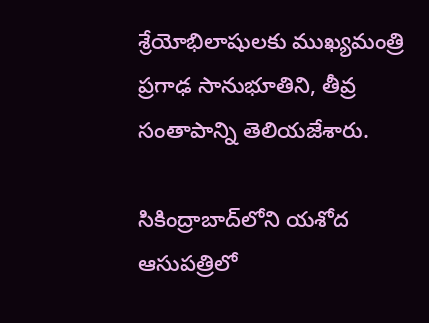శ్రేయోభిలాషులకు ముఖ్యమంత్రి ప్రగాఢ సానుభూతిని, తీవ్ర సంతాపాన్ని తెలియజేశారు.

సికింద్రాబాద్‌లోని యశోద ఆసుపత్రిలో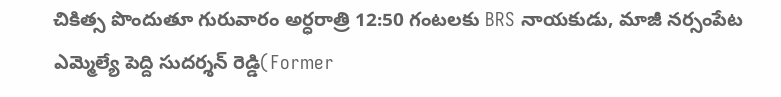చికిత్స పొందుతూ గురువారం అర్ధరాత్రి 12:50 గంటలకు BRS నాయకుడు, మాజీ నర్సంపేట ఎమ్మెల్యే పెద్ది సుదర్శన్ రెడ్డి(Former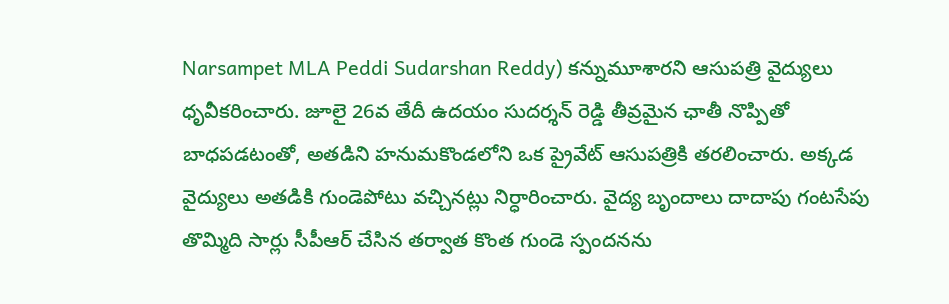Narsampet MLA Peddi Sudarshan Reddy) కన్నుమూశారని ఆసుపత్రి వైద్యులు ధృవీకరించారు. జూలై 26వ తేదీ ఉదయం సుదర్శన్ రెడ్డి తీవ్రమైన ఛాతీ నొప్పితో బాధపడటంతో, అతడిని హనుమకొండలోని ఒక ప్రైవేట్ ఆసుపత్రికి తరలించారు. అక్కడ వైద్యులు అతడికి గుండెపోటు వచ్చినట్లు నిర్ధారించారు. వైద్య బృందాలు దాదాపు గంటసేపు తొమ్మిది సార్లు సీపీఆర్ చేసిన తర్వాత కొంత గుండె స్పందనను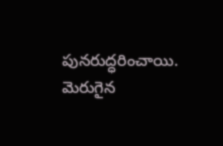పునరుద్ధరించాయి. మెరుగైన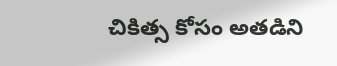చికిత్స కోసం అతడిని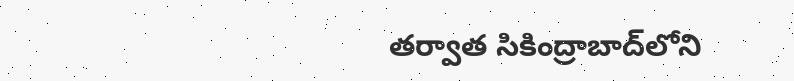తర్వాత సికింద్రాబాద్‌లోని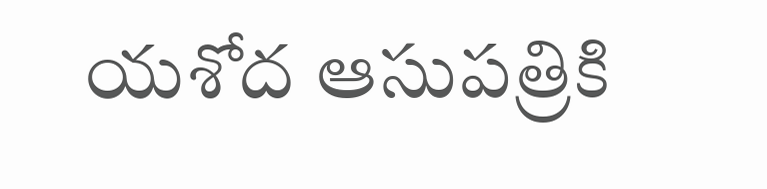యశోద ఆసుపత్రికి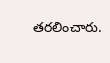తరలించారు.